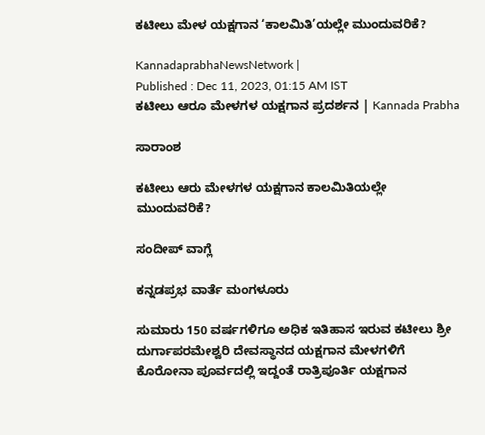ಕಟೀಲು ಮೇಳ ಯಕ್ಷಗಾನ ‘ಕಾಲಮಿತಿ’ಯಲ್ಲೇ ಮುಂದುವರಿಕೆ?

KannadaprabhaNewsNetwork |
Published : Dec 11, 2023, 01:15 AM IST
ಕಟೀಲು ಆರೂ ಮೇಳಗಳ ಯಕ್ಷಗಾನ ಪ್ರದರ್ಶನ | Kannada Prabha

ಸಾರಾಂಶ

ಕಟೀಲು ಆರು ಮೇಳಗಳ ಯಕ್ಷಗಾನ ಕಾಲಮಿತಿಯಲ್ಲೇ ಮುಂದುವರಿಕೆ?

ಸಂದೀಪ್ ವಾಗ್ಲೆ

ಕನ್ನಡಪ್ರಭ ವಾರ್ತೆ ಮಂಗಳೂರು

ಸುಮಾರು 150 ವರ್ಷಗಳಿಗೂ ಅಧಿಕ ಇತಿಹಾಸ ಇರುವ ಕಟೀಲು ಶ್ರೀ ದುರ್ಗಾಪರಮೇಶ್ವರಿ ದೇವಸ್ಥಾನದ ಯಕ್ಷಗಾನ ಮೇಳಗಳಿಗೆ ಕೊರೋನಾ ಪೂರ್ವದಲ್ಲಿ ಇದ್ದಂತೆ ರಾತ್ರಿಪೂರ್ತಿ ಯಕ್ಷಗಾನ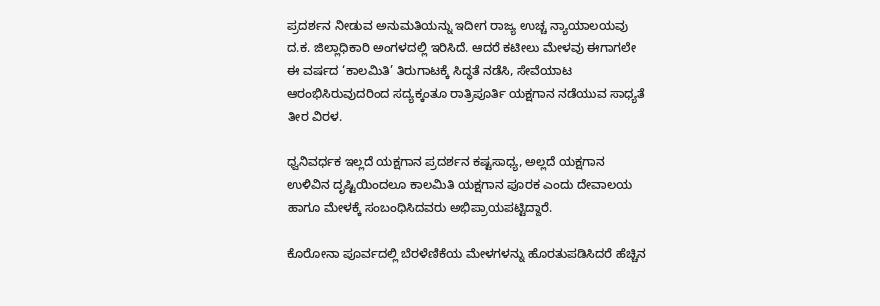ಪ್ರದರ್ಶನ ನೀಡುವ ಅನುಮತಿಯನ್ನು ಇದೀಗ ರಾಜ್ಯ ಉಚ್ಚ ನ್ಯಾಯಾಲಯವು ದ.ಕ. ಜಿಲ್ಲಾಧಿಕಾರಿ ಅಂಗಳದಲ್ಲಿ ಇರಿಸಿದೆ. ಆದರೆ ಕಟೀಲು ಮೇಳವು ಈಗಾಗಲೇ ಈ ವರ್ಷದ ‘ಕಾಲಮಿತಿ’ ತಿರುಗಾಟಕ್ಕೆ ಸಿದ್ಧತೆ ನಡೆಸಿ, ಸೇವೆಯಾಟ ಆರಂಭಿಸಿರುವುದರಿಂದ ಸದ್ಯಕ್ಕಂತೂ ರಾತ್ರಿಪೂರ್ತಿ ಯಕ್ಷಗಾನ ನಡೆಯುವ ಸಾಧ್ಯತೆ ತೀರ ವಿರಳ.

ಧ್ವನಿವರ್ಧಕ ಇಲ್ಲದೆ ಯಕ್ಷಗಾನ ಪ್ರದರ್ಶನ ಕಷ್ಟಸಾಧ್ಯ, ಅಲ್ಲದೆ ಯಕ್ಷಗಾನ ಉಳಿವಿನ ದೃಷ್ಟಿಯಿಂದಲೂ ಕಾಲಮಿತಿ ಯಕ್ಷಗಾನ ಪೂರಕ ಎಂದು ದೇವಾಲಯ ಹಾಗೂ ಮೇಳಕ್ಕೆ ಸಂಬಂಧಿಸಿದವರು ಅಭಿಪ್ರಾಯಪಟ್ಟಿದ್ದಾರೆ.

ಕೊರೋನಾ ಪೂರ್ವದಲ್ಲಿ ಬೆರಳೆಣಿಕೆಯ ಮೇಳಗಳನ್ನು ಹೊರತುಪಡಿಸಿದರೆ ಹೆಚ್ಚಿನ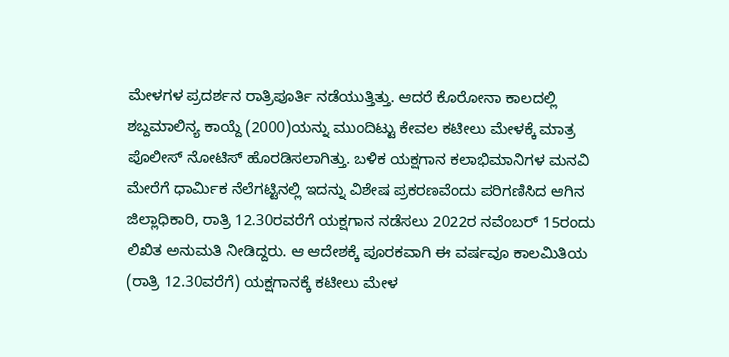ಮೇಳಗಳ ಪ್ರದರ್ಶನ ರಾತ್ರಿಪೂರ್ತಿ ನಡೆಯುತ್ತಿತ್ತು. ಆದರೆ ಕೊರೋನಾ ಕಾಲದಲ್ಲಿ ಶಬ್ದಮಾಲಿನ್ಯ ಕಾಯ್ದೆ (2000)ಯನ್ನು ಮುಂದಿಟ್ಟು ಕೇವಲ ಕಟೀಲು ಮೇಳಕ್ಕೆ ಮಾತ್ರ ಪೊಲೀಸ್‌ ನೋಟಿಸ್‌ ಹೊರಡಿಸಲಾಗಿತ್ತು. ಬಳಿಕ ಯಕ್ಷಗಾನ ಕಲಾಭಿಮಾನಿಗಳ ಮನವಿ ಮೇರೆಗೆ ಧಾರ್ಮಿಕ ನೆಲೆಗಟ್ಟಿನಲ್ಲಿ ಇದನ್ನು ವಿಶೇಷ ಪ್ರಕರಣವೆಂದು ಪರಿಗಣಿಸಿದ ಆಗಿನ ಜಿಲ್ಲಾಧಿಕಾರಿ, ರಾತ್ರಿ 12.30ರವರೆಗೆ ಯಕ್ಷಗಾನ ನಡೆಸಲು 2022ರ ನವೆಂಬರ್‌ 15ರಂದು ಲಿಖಿತ ಅನುಮತಿ ನೀಡಿದ್ದರು. ಆ ಆದೇಶಕ್ಕೆ ಪೂರಕವಾಗಿ ಈ ವರ್ಷವೂ ಕಾಲಮಿತಿಯ (ರಾತ್ರಿ 12.30ವರೆಗೆ) ಯಕ್ಷಗಾನಕ್ಕೆ ಕಟೀಲು ಮೇಳ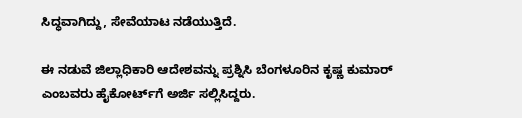ಸಿದ್ಧವಾಗಿದ್ದು, ಸೇವೆಯಾಟ ನಡೆಯುತ್ತಿದೆ.

ಈ ನಡುವೆ ಜಿಲ್ಲಾಧಿಕಾರಿ ಆದೇಶವನ್ನು ಪ್ರಶ್ನಿಸಿ ಬೆಂಗಳೂರಿನ ಕೃಷ್ಣ ಕುಮಾರ್‌ ಎಂಬವರು ಹೈಕೋರ್ಟ್‌ಗೆ ಅರ್ಜಿ ಸಲ್ಲಿಸಿದ್ದರು.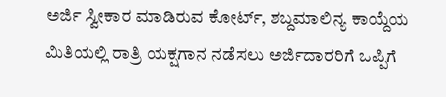ಅರ್ಜಿ ಸ್ವೀಕಾರ ಮಾಡಿರುವ ಕೋರ್ಟ್‌, ಶಬ್ದಮಾಲಿನ್ಯ ಕಾಯ್ದೆಯ ಮಿತಿಯಲ್ಲಿ ರಾತ್ರಿ ಯಕ್ಷಗಾನ ನಡೆಸಲು ಅರ್ಜಿದಾರರಿಗೆ ಒಪ್ಪಿಗೆ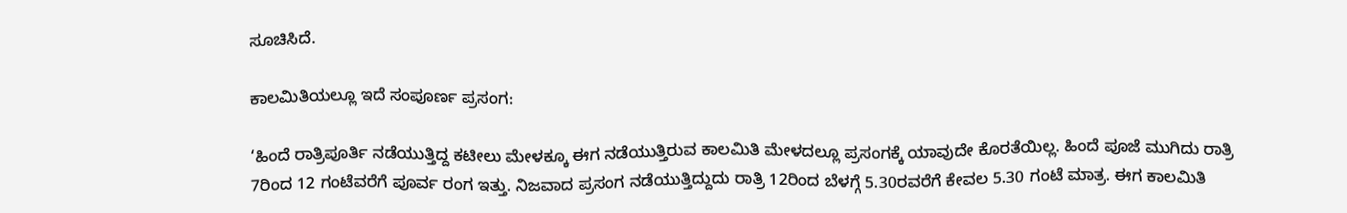ಸೂಚಿಸಿದೆ.

ಕಾಲಮಿತಿಯಲ್ಲೂ ಇದೆ ಸಂಪೂರ್ಣ ಪ್ರಸಂಗ:

‘ಹಿಂದೆ ರಾತ್ರಿಪೂರ್ತಿ ನಡೆಯುತ್ತಿದ್ದ ಕಟೀಲು ಮೇಳಕ್ಕೂ ಈಗ ನಡೆಯುತ್ತಿರುವ ಕಾಲಮಿತಿ ಮೇಳದಲ್ಲೂ ಪ್ರಸಂಗಕ್ಕೆ ಯಾವುದೇ ಕೊರತೆಯಿಲ್ಲ. ಹಿಂದೆ ಪೂಜೆ ಮುಗಿದು ರಾತ್ರಿ 7ರಿಂದ 12 ಗಂಟೆವರೆಗೆ ಪೂರ್ವ ರಂಗ ಇತ್ತು. ನಿಜವಾದ ಪ್ರಸಂಗ ನಡೆಯುತ್ತಿದ್ದುದು ರಾತ್ರಿ 12ರಿಂದ ಬೆಳಗ್ಗೆ 5.30ರವರೆಗೆ ಕೇವಲ 5.30 ಗಂಟೆ ಮಾತ್ರ. ಈಗ ಕಾಲಮಿತಿ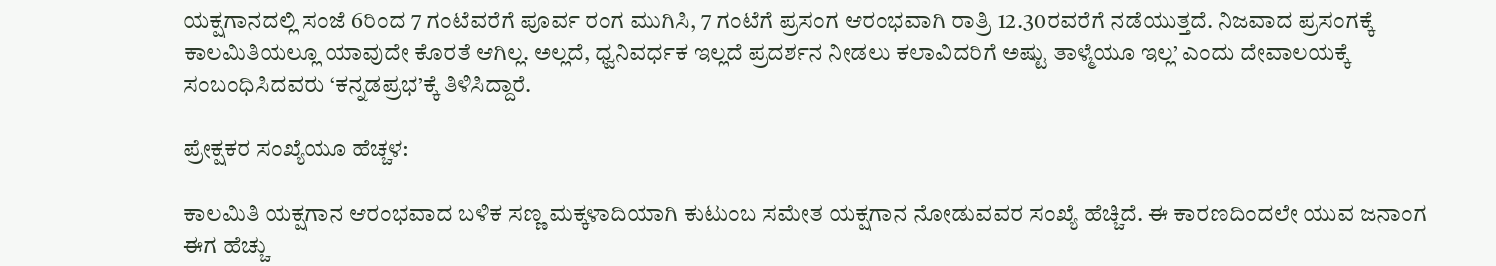ಯಕ್ಷಗಾನದಲ್ಲಿ ಸಂಜೆ 6ರಿಂದ 7 ಗಂಟೆವರೆಗೆ ಪೂರ್ವ ರಂಗ ಮುಗಿಸಿ, 7 ಗಂಟೆಗೆ ಪ್ರಸಂಗ ಆರಂಭವಾಗಿ ರಾತ್ರಿ 12.30ರವರೆಗೆ ನಡೆಯುತ್ತದೆ. ನಿಜವಾದ ಪ್ರಸಂಗಕ್ಕೆ ಕಾಲಮಿತಿಯಲ್ಲೂ ಯಾವುದೇ ಕೊರತೆ ಆಗಿಲ್ಲ. ಅಲ್ಲದೆ, ಧ್ವನಿವರ್ಧಕ ಇಲ್ಲದೆ ಪ್ರದರ್ಶನ ನೀಡಲು ಕಲಾವಿದರಿಗೆ ಅಷ್ಟು ತಾಳ್ಮೆಯೂ ಇಲ್ಲ’ ಎಂದು ದೇವಾಲಯಕ್ಕೆ ಸಂಬಂಧಿಸಿದವರು ‘ಕನ್ನಡಪ್ರಭ’ಕ್ಕೆ ತಿಳಿಸಿದ್ದಾರೆ.

ಪ್ರೇಕ್ಷಕರ ಸಂಖ್ಯೆಯೂ ಹೆಚ್ಚಳ:

ಕಾಲಮಿತಿ ಯಕ್ಷಗಾನ ಆರಂಭವಾದ ಬಳಿಕ ಸಣ್ಣ ಮಕ್ಕಳಾದಿಯಾಗಿ ಕುಟುಂಬ ಸಮೇತ ಯಕ್ಷಗಾನ ನೋಡುವವರ ಸಂಖ್ಯೆ ಹೆಚ್ಚಿದೆ. ಈ ಕಾರಣದಿಂದಲೇ ಯುವ ಜನಾಂಗ ಈಗ ಹೆಚ್ಚು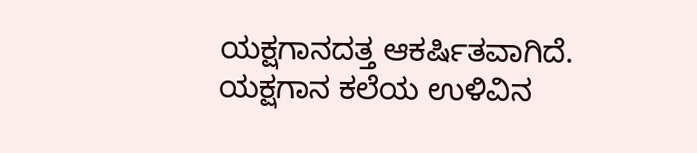ಯಕ್ಷಗಾನದತ್ತ ಆಕರ್ಷಿತವಾಗಿದೆ. ಯಕ್ಷಗಾನ ಕಲೆಯ ಉಳಿವಿನ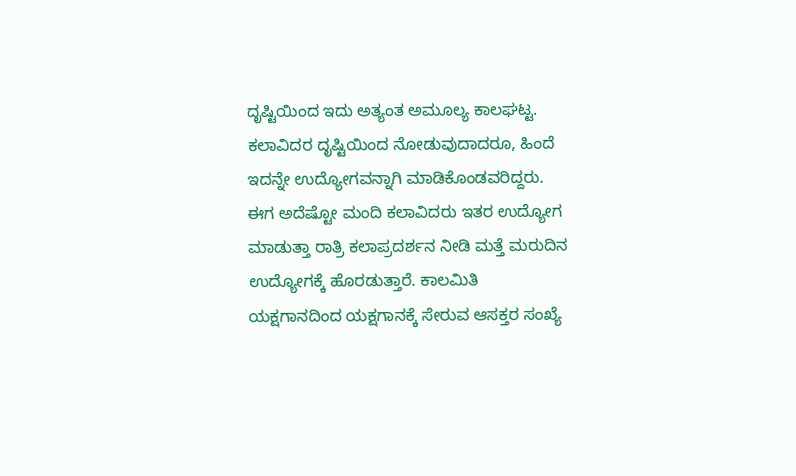ದೃಷ್ಟಿಯಿಂದ ಇದು ಅತ್ಯಂತ ಅಮೂಲ್ಯ ಕಾಲಘಟ್ಟ. ಕಲಾವಿದರ ದೃಷ್ಟಿಯಿಂದ ನೋಡುವುದಾದರೂ, ಹಿಂದೆ ಇದನ್ನೇ ಉದ್ಯೋಗವನ್ನಾಗಿ ಮಾಡಿಕೊಂಡವರಿದ್ದರು. ಈಗ ಅದೆಷ್ಟೋ ಮಂದಿ ಕಲಾವಿದರು ಇತರ ಉದ್ಯೋಗ ಮಾಡುತ್ತಾ ರಾತ್ರಿ ಕಲಾಪ್ರದರ್ಶನ ನೀಡಿ ಮತ್ತೆ ಮರುದಿನ ಉದ್ಯೋಗಕ್ಕೆ ಹೊರಡುತ್ತಾರೆ. ಕಾಲಮಿತಿ ಯಕ್ಷಗಾನದಿಂದ ಯಕ್ಷಗಾನಕ್ಕೆ ಸೇರುವ ಆಸಕ್ತರ ಸಂಖ್ಯೆ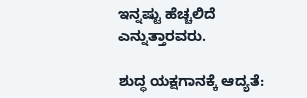ಇನ್ನಷ್ಟು ಹೆಚ್ಚಲಿದೆ ಎನ್ನುತ್ತಾರವರು.

ಶುದ್ಧ ಯಕ್ಷಗಾನಕ್ಕೆ ಆದ್ಯತೆ: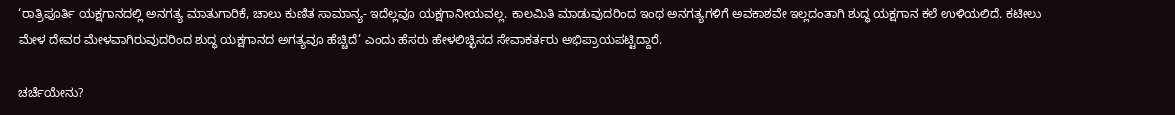‘ರಾತ್ರಿಪೂರ್ತಿ ಯಕ್ಷಗಾನದಲ್ಲಿ ಅನಗತ್ಯ ಮಾತುಗಾರಿಕೆ, ಚಾಲು ಕುಣಿತ ಸಾಮಾನ್ಯ- ಇದೆಲ್ಲವೂ ಯಕ್ಷಗಾನೀಯವಲ್ಲ. ಕಾಲಮಿತಿ ಮಾಡುವುದರಿಂದ ಇಂಥ ಅನಗತ್ಯಗಳಿಗೆ ಅವಕಾಶವೇ ಇಲ್ಲದಂತಾಗಿ ಶುದ್ಧ ಯಕ್ಷಗಾನ ಕಲೆ ಉಳಿಯಲಿದೆ. ಕಟೀಲು ಮೇಳ ದೇವರ ಮೇಳವಾಗಿರುವುದರಿಂದ ಶುದ್ಧ ಯಕ್ಷಗಾನದ ಅಗತ್ಯವೂ ಹೆಚ್ಚಿದೆ’ ಎಂದು ಹೆಸರು ಹೇಳಲಿಚ್ಛಿಸದ ಸೇವಾಕರ್ತರು ಅಭಿಪ್ರಾಯಪಟ್ಟಿದ್ದಾರೆ.

ಚರ್ಚೆಯೇನು?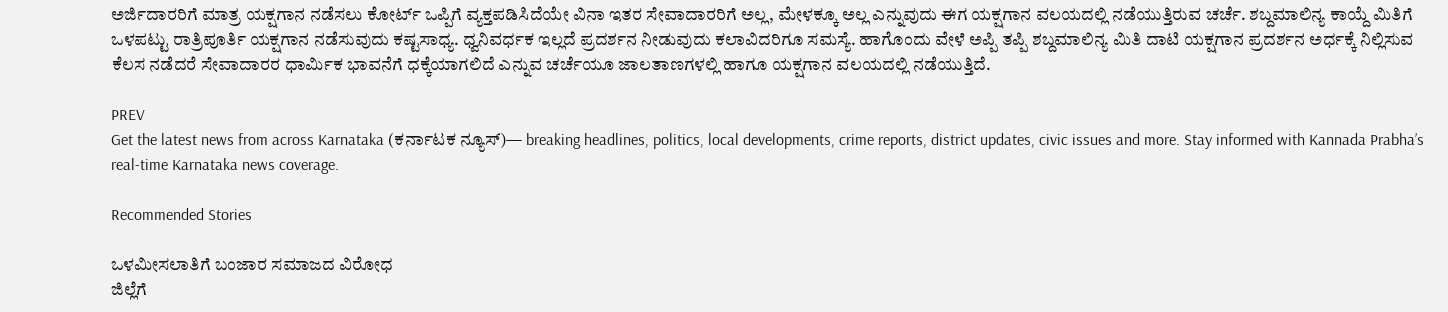ಅರ್ಜಿದಾರರಿಗೆ ಮಾತ್ರ ಯಕ್ಷಗಾನ ನಡೆಸಲು ಕೋರ್ಟ್‌ ಒಪ್ಪಿಗೆ ವ್ಯಕ್ತಪಡಿಸಿದೆಯೇ ವಿನಾ ಇತರ ಸೇವಾದಾರರಿಗೆ ಅಲ್ಲ, ಮೇಳಕ್ಕೂ ಅಲ್ಲ ಎನ್ನುವುದು ಈಗ ಯಕ್ಷಗಾನ ವಲಯದಲ್ಲಿ ನಡೆಯುತ್ತಿರುವ ಚರ್ಚೆ. ಶಬ್ದಮಾಲಿನ್ಯ ಕಾಯ್ದೆ ಮಿತಿಗೆ ಒಳಪಟ್ಟು ರಾತ್ರಿಪೂರ್ತಿ ಯಕ್ಷಗಾನ ನಡೆಸುವುದು ಕಷ್ಟಸಾಧ್ಯ. ಧ್ವನಿವರ್ಧಕ ಇಲ್ಲದೆ ಪ್ರದರ್ಶನ ನೀಡುವುದು ಕಲಾವಿದರಿಗೂ ಸಮಸ್ಯೆ. ಹಾಗೊಂದು ವೇಳೆ ಅಪ್ಪಿ ತಪ್ಪಿ ಶಬ್ದಮಾಲಿನ್ಯ ಮಿತಿ ದಾಟಿ ಯಕ್ಷಗಾನ ಪ್ರದರ್ಶನ ಅರ್ಧಕ್ಕೆ ನಿಲ್ಲಿಸುವ ಕೆಲಸ ನಡೆದರೆ ಸೇವಾದಾರರ ಧಾರ್ಮಿಕ ಭಾವನೆಗೆ ಧಕ್ಕೆಯಾಗಲಿದೆ ಎನ್ನುವ ಚರ್ಚೆಯೂ ಜಾಲತಾಣಗಳಲ್ಲಿ ಹಾಗೂ ಯಕ್ಷಗಾನ ವಲಯದಲ್ಲಿ ನಡೆಯುತ್ತಿದೆ.

PREV
Get the latest news from across Karnataka (ಕರ್ನಾಟಕ ನ್ಯೂಸ್)— breaking headlines, politics, local developments, crime reports, district updates, civic issues and more. Stay informed with Kannada Prabha’s real‑time Karnataka news coverage.

Recommended Stories

ಒಳಮೀಸಲಾತಿಗೆ ಬಂಜಾರ ಸಮಾಜದ ವಿರೋಧ
ಜಿಲ್ಲೆಗೆ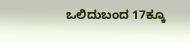ಒಲಿದುಬಂದ 17ಕ್ಕೂ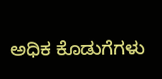ಅಧಿಕ ಕೊಡುಗೆಗಳು